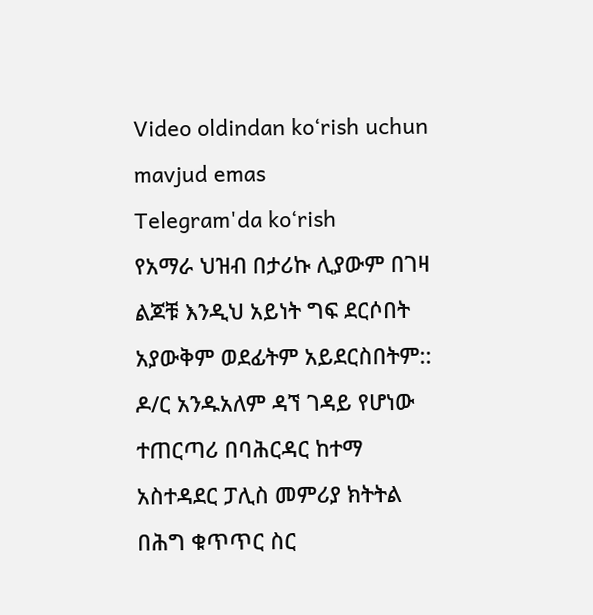Video oldindan ko‘rish uchun mavjud emas
Telegram'da ko‘rish
የአማራ ህዝብ በታሪኩ ሊያውም በገዛ ልጆቹ እንዲህ አይነት ግፍ ደርሶበት አያውቅም ወደፊትም አይደርስበትም:: ዶ/ር አንዱአለም ዳኘ ገዳይ የሆነው ተጠርጣሪ በባሕርዳር ከተማ አስተዳደር ፓሊስ መምሪያ ክትትል በሕግ ቁጥጥር ስር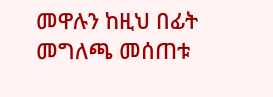መዋሉን ከዚህ በፊት መግለጫ መሰጠቱ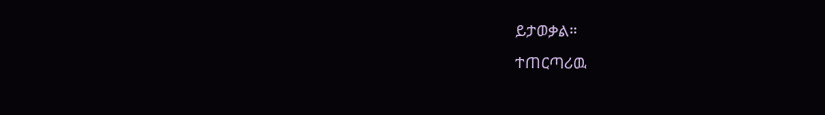ይታወቃል።
ተጠርጣሪዉ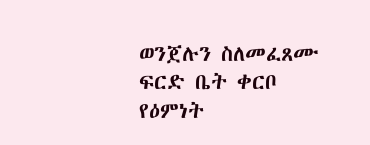ወንጀሉን ስለመፈጸሙ ፍርድ ቤት ቀርቦ የዕምነት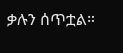ቃሉን ሰጥቷል።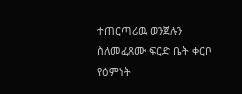ተጠርጣሪዉ ወንጀሉን ስለመፈጸሙ ፍርድ ቤት ቀርቦ የዕምነት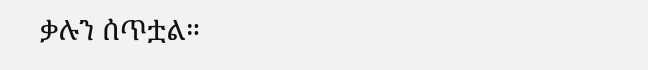ቃሉን ሰጥቷል።